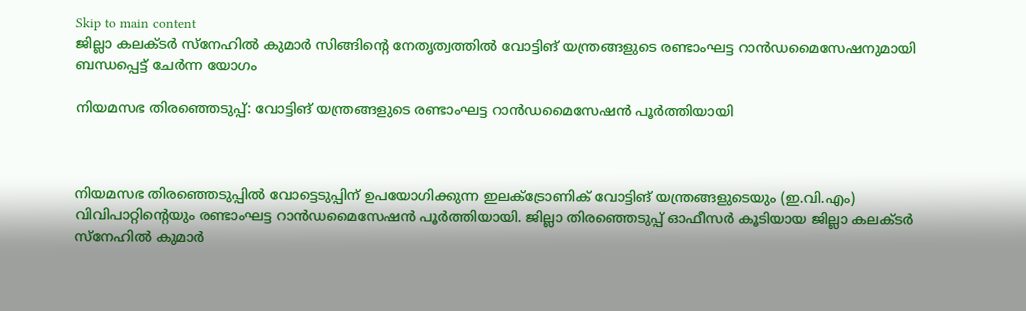Skip to main content
ജില്ലാ കലക്ടര്‍ സ്നേഹില്‍ കുമാര്‍ സിങ്ങിന്റെ നേതൃത്വത്തില്‍ വോട്ടിങ് യന്ത്രങ്ങളുടെ രണ്ടാംഘട്ട റാന്‍ഡമൈസേഷനുമായി ബന്ധപ്പെട്ട് ചേര്‍ന്ന യോഗം

നിയമസഭ തിരഞ്ഞെടുപ്പ്: വോട്ടിങ് യന്ത്രങ്ങളുടെ രണ്ടാംഘട്ട റാന്‍ഡമൈസേഷന്‍ പൂര്‍ത്തിയായി



നിയമസഭ തിരഞ്ഞെടുപ്പില്‍ വോട്ടെടുപ്പിന് ഉപയോഗിക്കുന്ന ഇലക്‌ട്രോണിക് വോട്ടിങ് യന്ത്രങ്ങളുടെയും (ഇ.വി.എം) വിവിപാറ്റിന്റെയും രണ്ടാംഘട്ട റാന്‍ഡമൈസേഷന്‍ പൂര്‍ത്തിയായി. ജില്ലാ തിരഞ്ഞെടുപ്പ് ഓഫീസര്‍ കൂടിയായ ജില്ലാ കലക്ടര്‍ സ്നേഹില്‍ കുമാര്‍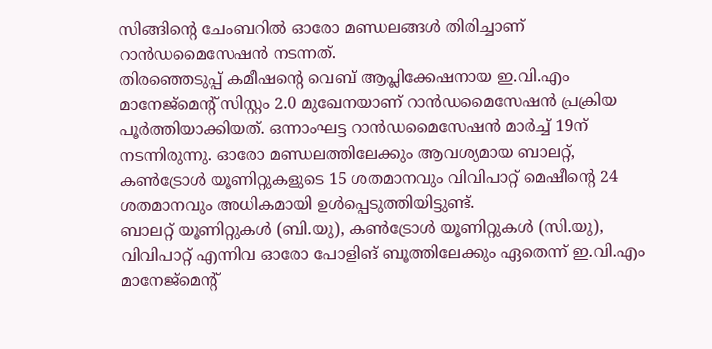സിങ്ങിന്റെ ചേംബറില്‍ ഓരോ മണ്ഡലങ്ങള്‍ തിരിച്ചാണ് റാന്‍ഡമൈസേഷന്‍ നടന്നത്.
തിരഞ്ഞെടുപ്പ് കമീഷന്റെ വെബ് ആപ്ലിക്കേഷനായ ഇ.വി.എം മാനേജ്മെന്റ് സിസ്റ്റം 2.0 മുഖേനയാണ് റാന്‍ഡമൈസേഷന്‍ പ്രക്രിയ പൂര്‍ത്തിയാക്കിയത്. ഒന്നാംഘട്ട റാന്‍ഡമൈസേഷന്‍ മാര്‍ച്ച് 19ന് നടന്നിരുന്നു. ഓരോ മണ്ഡലത്തിലേക്കും ആവശ്യമായ ബാലറ്റ്, കണ്‍ട്രോള്‍ യൂണിറ്റുകളുടെ 15 ശതമാനവും വിവിപാറ്റ് മെഷീന്റെ 24 ശതമാനവും അധികമായി ഉള്‍പ്പെടുത്തിയിട്ടുണ്ട്.
ബാലറ്റ് യൂണിറ്റുകള്‍ (ബി.യു), കണ്‍ട്രോള്‍ യൂണിറ്റുകള്‍ (സി.യു), വിവിപാറ്റ് എന്നിവ ഓരോ പോളിങ് ബൂത്തിലേക്കും ഏതെന്ന് ഇ.വി.എം മാനേജ്മെന്റ്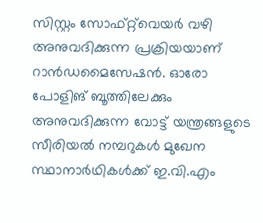സിസ്റ്റം സോഫ്റ്റ്‌വെയര്‍ വഴി അനുവദിക്കുന്ന പ്രക്രിയയാണ് റാന്‍ഡമൈസേഷന്‍. ഓരോ പോളിങ് ബൂത്തിലേക്കും അനുവദിക്കുന്ന വോട്ട് യന്ത്രങ്ങളുടെ സീരിയല്‍ നമ്പറുകള്‍ മുഖേന സ്ഥാനാര്‍ഥികള്‍ക്ക് ഇ.വി.എം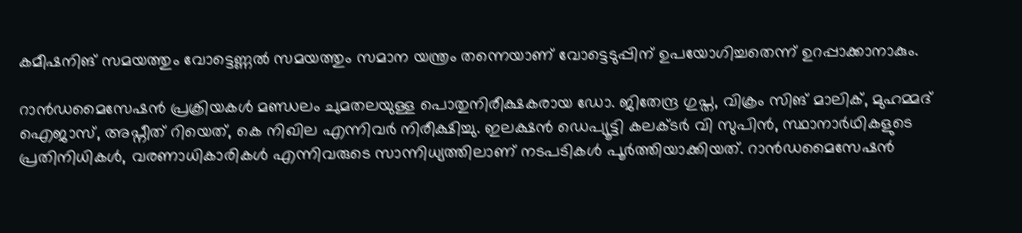കമീഷനിങ് സമയത്തും വോട്ടെണ്ണല്‍ സമയത്തും സമാന യന്ത്രം തന്നെയാണ് വോട്ടെടുപ്പിന് ഉപയോഗിച്ചതെന്ന് ഉറപ്പാക്കാനാകും.

റാന്‍ഡമൈസേഷന്‍ പ്രക്രിയകള്‍ മണ്ഡലം ചുമതലയുള്ള പൊതുനിരീക്ഷകരായ ഡോ. ജിതേന്ദ്ര ഗുപ്ത, വിക്രം സിങ് മാലിക്, മുഹമ്മദ് ഐജാസ്, അപ്നീത് റിയെത്, കെ നിഖില എന്നിവര്‍ നിരീക്ഷിച്ചു. ഇലക്ഷന്‍ ഡെപ്യൂട്ടി കലക്ടര്‍ വി സുപിന്‍, സ്ഥാനാര്‍ഥികളുടെ പ്രതിനിധികള്‍, വരണാധികാരികള്‍ എന്നിവരുടെ സാന്നിധ്യത്തിലാണ് നടപടികള്‍ പൂര്‍ത്തിയാക്കിയത്. റാന്‍ഡമൈസേഷന്‍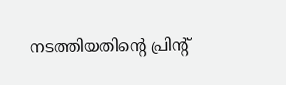നടത്തിയതിന്റെ പ്രിന്റ്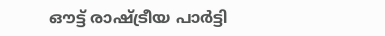ഔട്ട് രാഷ്ട്രീയ പാര്‍ട്ടി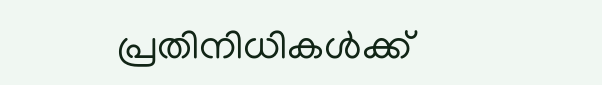പ്രതിനിധികള്‍ക്ക്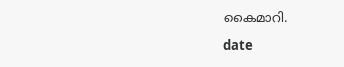കൈമാറി.

date